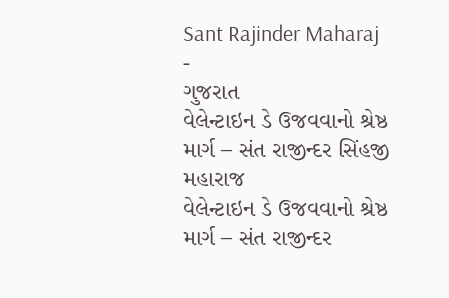Sant Rajinder Maharaj
-
ગુજરાત
વેલેન્ટાઇન ડે ઉજવવાનો શ્રેષ્ઠ માર્ગ – સંત રાજીન્દર સિંહજી મહારાજ
વેલેન્ટાઇન ડે ઉજવવાનો શ્રેષ્ઠ માર્ગ – સંત રાજીન્દર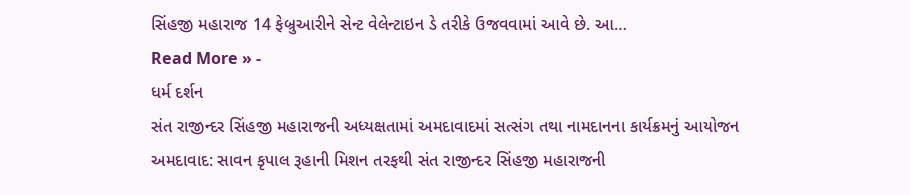સિંહજી મહારાજ 14 ફેબ્રુઆરીને સેન્ટ વેલેન્ટાઇન ડે તરીકે ઉજવવામાં આવે છે. આ…
Read More » -
ધર્મ દર્શન
સંત રાજીન્દર સિંહજી મહારાજની અધ્યક્ષતામાં અમદાવાદમાં સત્સંગ તથા નામદાનના કાર્યક્રમનું આયોજન
અમદાવાદ: સાવન કૃપાલ રૂહાની મિશન તરફથી સંત રાજીન્દર સિંહજી મહારાજની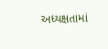અધ્યક્ષતામાં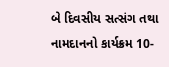બે દિવસીય સત્સંગ તથા નામદાનનો કાર્યક્રમ 10-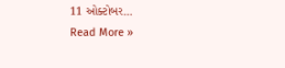11 ઓક્ટોબર…
Read More »